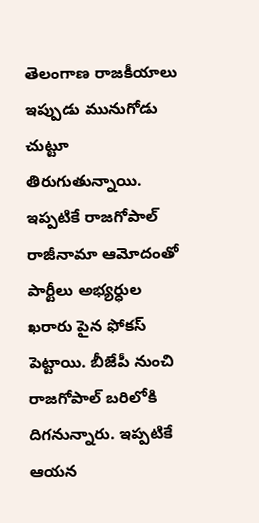తెలంగాణ రాజకీయాలు ఇప్పుడు మునుగోడు చుట్టూ తిరుగుతున్నాయి. ఇప్పటికే రాజగోపాల్ రాజీనామా ఆమోదంతో పార్టీలు అభ్యర్ధుల ఖరారు పైన ఫోకస్ పెట్టాయి. బీజేపీ నుంచి రాజగోపాల్ బరిలోకి దిగనున్నారు. ఇప్పటికే ఆయన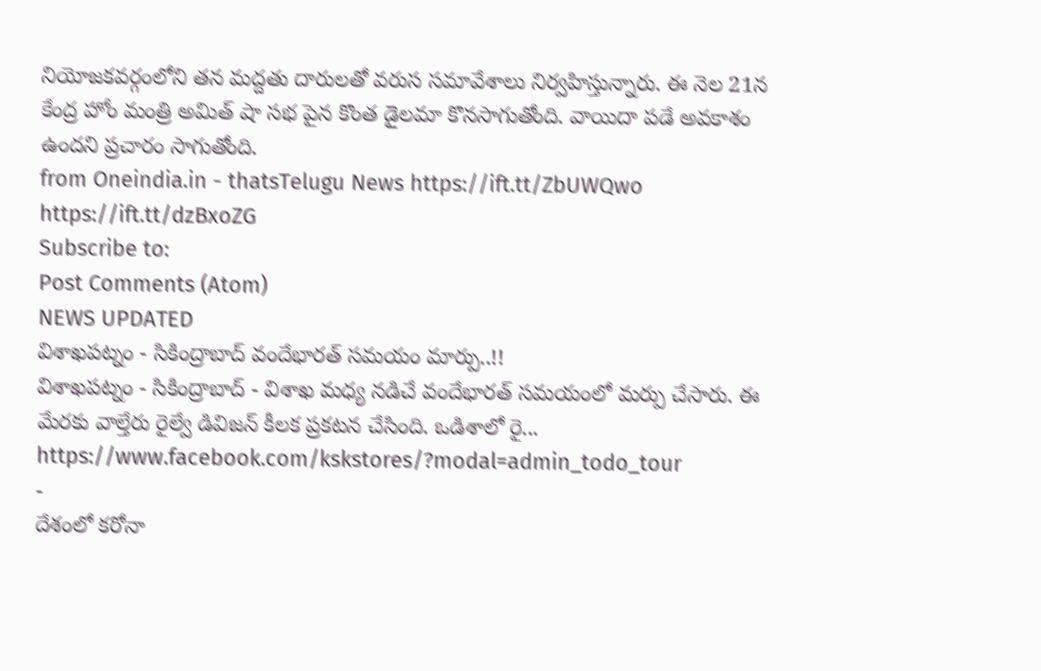నియోజకవర్గంలోని తన మద్దతు దారులతో వరుస సమావేశాలు నిర్వహిస్తున్నారు. ఈ నెల 21న కేంద్ర హోం మంత్రి అమిత్ షా సభ పైన కొంత డైలమా కొనసాగుతోంది. వాయిదా పడే అవకాశం ఉందని ప్రచారం సాగుతోంది.
from Oneindia.in - thatsTelugu News https://ift.tt/ZbUWQwo
https://ift.tt/dzBxoZG
Subscribe to:
Post Comments (Atom)
NEWS UPDATED
విశాఖపట్నం - సికింద్రాబాద్ వందేభారత్ సమయం మార్పు..!!
విశాఖపట్నం - సికింద్రాబాద్ - విశాఖ మధ్య నడిచే వందేభారత్ సమయంలో మర్పు చేసారు. ఈ మేరకు వాల్తేరు రైల్వే డివిజన్ కీలక ప్రకటన చేసింది. ఒడిశాలో రై...
https://www.facebook.com/kskstores/?modal=admin_todo_tour
-
దేశంలో కరోనా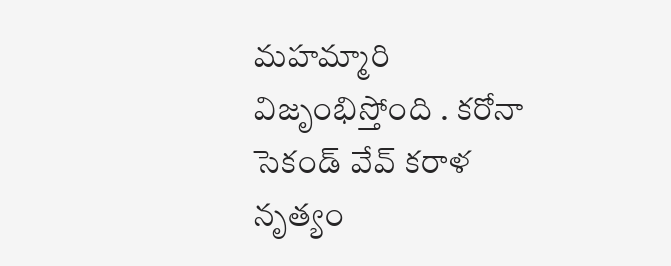మహమ్మారి విజృంభిస్తోంది . కరోనా సెకండ్ వేవ్ కరాళ నృత్యం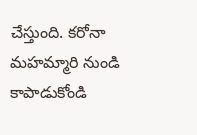చేస్తుంది. కరోనా మహమ్మారి నుండి కాపాడుకోండి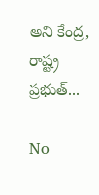అని కేంద్ర, రాష్ట్ర ప్రభుత్...

No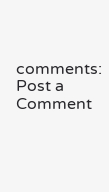comments:
Post a Comment